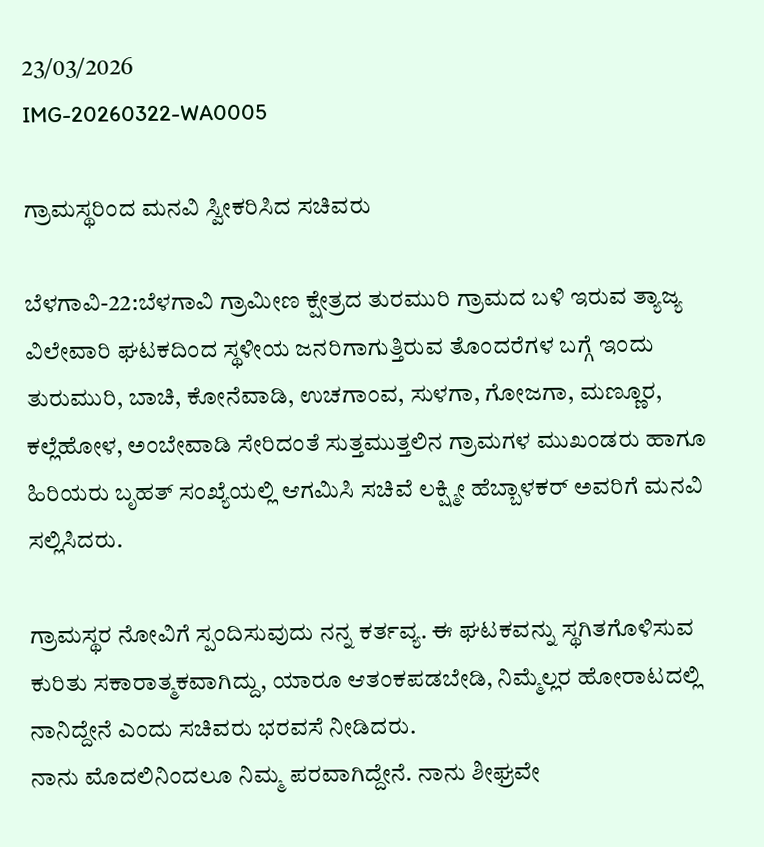23/03/2026
IMG-20260322-WA0005

ಗ್ರಾಮಸ್ಥರಿಂದ ಮನವಿ ಸ್ವೀಕರಿಸಿದ ಸಚಿವರು

ಬೆಳಗಾವಿ-22:ಬೆಳಗಾವಿ ಗ್ರಾಮೀಣ ಕ್ಷೇತ್ರದ ತುರಮುರಿ ಗ್ರಾಮದ ಬಳಿ ಇರುವ ತ್ಯಾಜ್ಯ ವಿಲೇವಾರಿ ಘಟಕದಿಂದ ಸ್ಥಳೀಯ ಜನರಿಗಾಗುತ್ತಿರುವ ತೊಂದರೆಗಳ ಬಗ್ಗೆ ಇಂದು ತುರುಮುರಿ, ಬಾಚಿ, ಕೋನೆವಾಡಿ, ಉಚಗಾಂವ, ಸುಳಗಾ, ಗೋಜಗಾ, ಮಣ್ಣೂರ, ಕಲ್ಲೆಹೋಳ, ಅಂಬೇವಾಡಿ ಸೇರಿದಂತೆ ಸುತ್ತಮುತ್ತಲಿನ ಗ್ರಾಮಗಳ ಮುಖಂಡರು ಹಾಗೂ ಹಿರಿಯರು ಬೃಹತ್ ಸಂಖ್ಯೆಯಲ್ಲಿ ಆಗಮಿಸಿ ಸಚಿವೆ ಲಕ್ಷ್ಮೀ ಹೆಬ್ಬಾಳಕರ್ ಅವರಿಗೆ ಮನವಿ ಸಲ್ಲಿಸಿದರು.

ಗ್ರಾಮಸ್ಥರ ನೋವಿಗೆ ಸ್ಪಂದಿಸುವುದು ನನ್ನ ಕರ್ತವ್ಯ. ಈ ಘಟಕವನ್ನು ಸ್ಥಗಿತಗೊಳಿಸುವ ಕುರಿತು ಸಕಾರಾತ್ಮಕವಾಗಿದ್ದು, ಯಾರೂ ಆತಂಕಪಡಬೇಡಿ, ನಿಮ್ಮೆಲ್ಲರ ಹೋರಾಟದಲ್ಲಿ ನಾನಿದ್ದೇನೆ ಎಂದು ಸಚಿವರು ಭರವಸೆ ನೀಡಿದರು.
ನಾನು ಮೊದಲಿನಿಂದಲೂ ನಿಮ್ಮ ಪರವಾಗಿದ್ದೇನೆ. ನಾನು ಶೀಘ್ರವೇ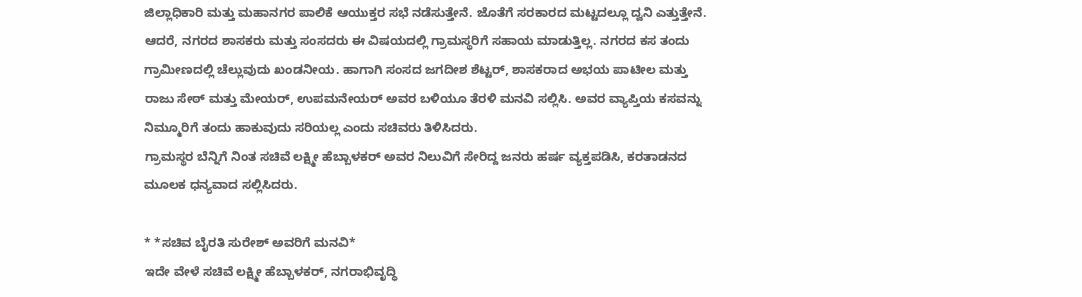ಜಿಲ್ಲಾಧಿಕಾರಿ ಮತ್ತು ಮಹಾನಗರ ಪಾಲಿಕೆ ಆಯುಕ್ತರ ಸಭೆ ನಡೆಸುತ್ತೇನೆ. ಜೊತೆಗೆ ಸರಕಾರದ ಮಟ್ಟದಲ್ಲೂ ದ್ವನಿ ಎತ್ತುತ್ತೇನೆ. ಆದರೆ, ನಗರದ ಶಾಸಕರು ಮತ್ತು ಸಂಸದರು ಈ ವಿಷಯದಲ್ಲಿ ಗ್ರಾಮಸ್ಥರಿಗೆ ಸಹಾಯ ಮಾಡುತ್ತಿಲ್ಲ. ನಗರದ ಕಸ ತಂದು ಗ್ರಾಮೀಣದಲ್ಲಿ ಚೆಲ್ಲುವುದು ಖಂಡನೀಯ. ಹಾಗಾಗಿ ಸಂಸದ ಜಗದೀಶ ಶೆಟ್ಟರ್, ಶಾಸಕರಾದ ಅಭಯ ಪಾಟೀಲ ಮತ್ತು ರಾಜು ಸೇಠ್ ಮತ್ತು ಮೇಯರ್, ಉಪಮನೇಯರ್ ಅವರ ಬಳಿಯೂ ತೆರಳಿ ಮನವಿ ಸಲ್ಲಿಸಿ. ಅವರ ವ್ಯಾಪ್ತಿಯ ಕಸವನ್ನು ನಿಮ್ಮೂರಿಗೆ ತಂದು ಹಾಕುವುದು ಸರಿಯಲ್ಲ ಎಂದು ಸಚಿವರು ತಿಳಿಸಿದರು.
ಗ್ರಾಮಸ್ಥರ ಬೆನ್ನಿಗೆ ನಿಂತ ಸಚಿವೆ ಲಕ್ಷ್ಮೀ ಹೆಬ್ಬಾಳಕರ್ ಅವರ ನಿಲುವಿಗೆ ಸೇರಿದ್ದ ಜನರು ಹರ್ಷ ವ್ಯಕ್ತಪಡಿಸಿ, ಕರತಾಡನದ ಮೂಲಕ ಧನ್ಯವಾದ ಸಲ್ಲಿಸಿದರು.

* *ಸಚಿವ ಬೈರತಿ ಸುರೇಶ್ ಅವರಿಗೆ ಮನವಿ*
ಇದೇ ವೇಳೆ ಸಚಿವೆ ಲಕ್ಷ್ಮೀ ಹೆಬ್ಬಾಳಕರ್, ನಗರಾಭಿವೃದ್ಧಿ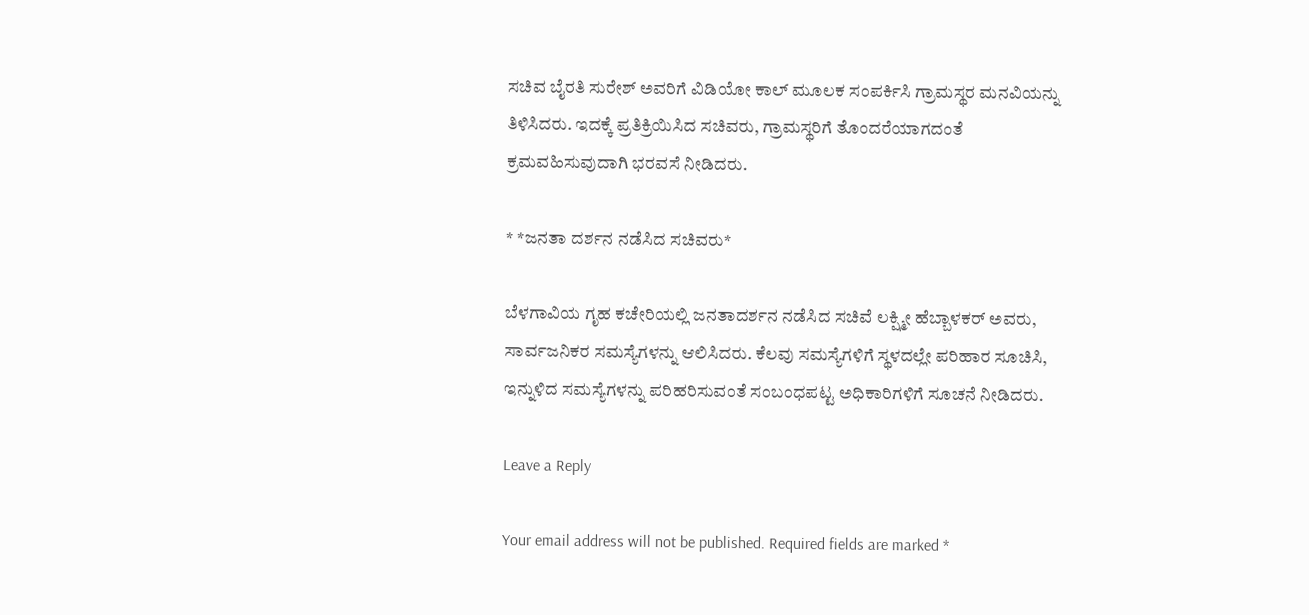ಸಚಿವ ಬೈರತಿ ಸುರೇಶ್ ಅವರಿಗೆ ವಿಡಿಯೋ ಕಾಲ್ ಮೂಲಕ ಸಂಪರ್ಕಿಸಿ ಗ್ರಾಮಸ್ಥರ ಮನವಿಯನ್ನು ತಿಳಿಸಿದರು. ಇದಕ್ಕೆ ಪ್ರತಿಕ್ರಿಯಿಸಿದ ಸಚಿವರು, ಗ್ರಾಮಸ್ಥರಿಗೆ ತೊಂದರೆಯಾಗದಂತೆ ಕ್ರಮವಹಿಸುವುದಾಗಿ ಭರವಸೆ ನೀಡಿದರು.

* *ಜನತಾ ದರ್ಶನ ನಡೆಸಿದ ಸಚಿವರು*

ಬೆಳಗಾವಿಯ ಗೃಹ ಕಚೇರಿಯಲ್ಲಿ ಜನತಾದರ್ಶನ ನಡೆಸಿದ ಸಚಿವೆ ಲಕ್ಷ್ಮೀ ಹೆಬ್ಬಾಳಕರ್ ಅವರು, ಸಾರ್ವಜನಿಕರ ಸಮಸ್ಯೆಗಳನ್ನು ಆಲಿಸಿದರು. ಕೆಲವು ಸಮಸ್ಯೆಗಳಿಗೆ ಸ್ಥಳದಲ್ಲೇ ಪರಿಹಾರ ಸೂಚಿಸಿ, ಇನ್ನುಳಿದ ಸಮಸ್ಯೆಗಳನ್ನು ಪರಿಹರಿಸುವಂತೆ ಸಂಬಂಧಪಟ್ಟ ಅಧಿಕಾರಿಗಳಿಗೆ ಸೂಚನೆ ನೀಡಿದರು.

Leave a Reply

Your email address will not be published. Required fields are marked *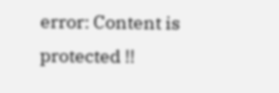error: Content is protected !!